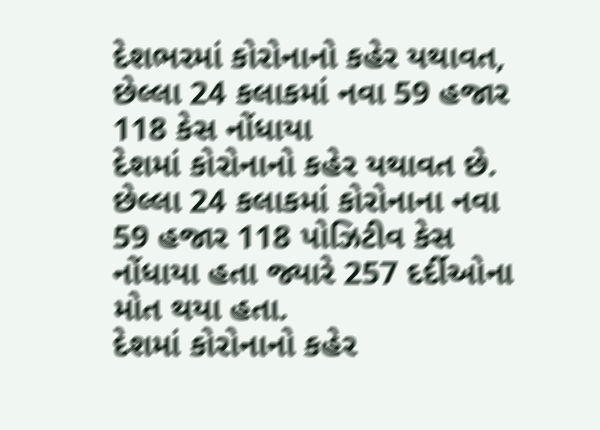દેશભરમાં કોરોનાનો કહેર યથાવત, છેલ્લા 24 કલાકમાં નવા 59 હજાર 118 કેસ નોંધાયા
દેશમાં કોરોનાનો કહેર યથાવત છે. છેલ્લા 24 કલાકમાં કોરોનાના નવા 59 હજાર 118 પોઝિટીવ કેસ નોંધાયા હતા જ્યારે 257 દર્દીઓના મોત થયા હતા.
દેશમાં કોરોનાનો કહેર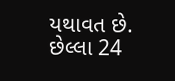યથાવત છે. છેલ્લા 24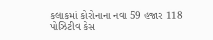કલાકમાં કોરોનાના નવા 59 હજાર 118 પોઝિટીવ કેસ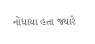નોંધાયા હતા જ્યારે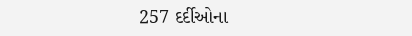257 દર્દીઓના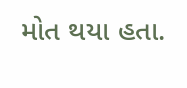મોત થયા હતા.